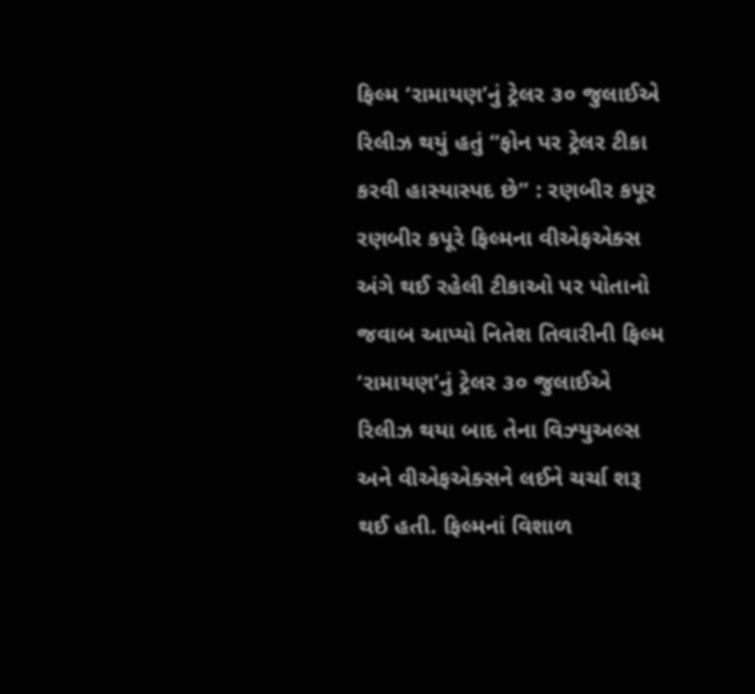ફિલ્મ ‘રામાયણ’નું ટ્રેલર ૩૦ જુલાઈએ રિલીઝ થયું હતું “ફોન પર ટ્રેલર ટીકા કરવી હાસ્યાસ્પદ છે” : રણબીર કપૂર રણબીર કપૂરે ફિલ્મના વીએફએક્સ અંગે થઈ રહેલી ટીકાઓ પર પોતાનો જવાબ આપ્યો નિતેશ તિવારીની ફિલ્મ ‘રામાયણ’નું ટ્રેલર ૩૦ જુલાઈએ રિલીઝ થયા બાદ તેના વિઝ્યુઅલ્સ અને વીએફએક્સને લઈને ચર્ચા શરૂ થઈ હતી. ફિલ્મનાં વિશાળ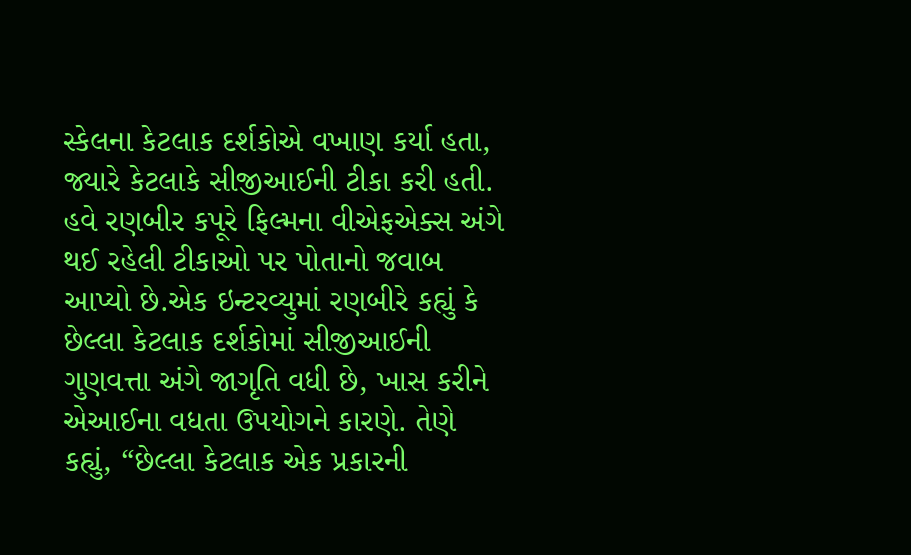સ્કેલના કેટલાક દર્શકોએ વખાણ કર્યા હતા, જ્યારે કેટલાકે સીજીઆઈની ટીકા કરી હતી. હવે રણબીર કપૂરે ફિલ્મના વીએફએક્સ અંગે થઈ રહેલી ટીકાઓ પર પોતાનો જવાબ આપ્યો છે.એક ઇન્ટરવ્યુમાં રણબીરે કહ્યું કે છેલ્લા કેટલાક દર્શકોમાં સીજીઆઈની ગુણવત્તા અંગે જાગૃતિ વધી છે, ખાસ કરીને એઆઈના વધતા ઉપયોગને કારણે. તેણે કહ્યું, “છેલ્લા કેટલાક એક પ્રકારની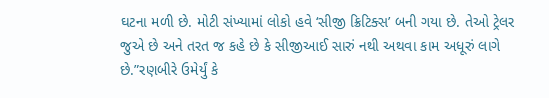ઘટના મળી છે. મોટી સંખ્યામાં લોકો હવે ‘સીજી ક્રિટિક્સ’ બની ગયા છે. તેઓ ટ્રેલર જુએ છે અને તરત જ કહે છે કે સીજીઆઈ સારું નથી અથવા કામ અધૂરું લાગે છે.”રણબીરે ઉમેર્યું કે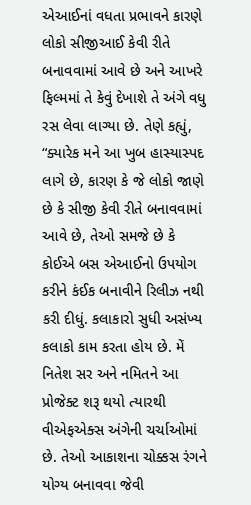એઆઈનાં વધતા પ્રભાવને કારણે લોકો સીજીઆઈ કેવી રીતે બનાવવામાં આવે છે અને આખરે ફિલ્મમાં તે કેવું દેખાશે તે અંગે વધુ રસ લેવા લાગ્યા છે. તેણે કહ્યું, “ક્યારેક મને આ ખુબ હાસ્યાસ્પદ લાગે છે, કારણ કે જે લોકો જાણે છે કે સીજી કેવી રીતે બનાવવામાં આવે છે, તેઓ સમજે છે કે કોઈએ બસ એઆઈનો ઉપયોગ કરીને કંઈક બનાવીને રિલીઝ નથી કરી દીધું. કલાકારો સુધી અસંખ્ય કલાકો કામ કરતા હોય છે. મેં નિતેશ સર અને નમિતને આ પ્રોજેક્ટ શરૂ થયો ત્યારથી વીએફએક્સ અંગેની ચર્ચાઓમાં છે. તેઓ આકાશના ચોક્કસ રંગને યોગ્ય બનાવવા જેવી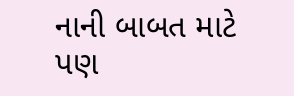નાની બાબત માટે પણ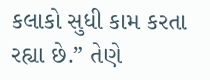કલાકો સુધી કામ કરતા રહ્યા છે.” તેણે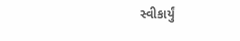સ્વીકાર્યું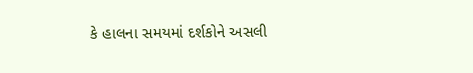કે હાલના સમયમાં દર્શકોને અસલી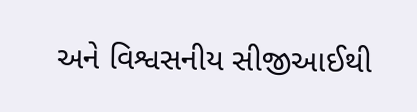અને વિશ્વસનીય સીજીઆઈથી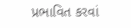પ્રભાવિત કરવાં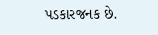પડકારજનક છે.